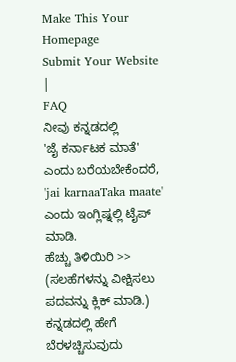Make This Your Homepage
Submit Your Website
|
FAQ
ನೀವು ಕನ್ನಡದಲ್ಲಿ
'ಜೈ ಕರ್ನಾಟಕ ಮಾತೆ'
ಎಂದು ಬರೆಯಬೇಕೆಂದರೆ, 'jai karnaaTaka maate' ಎಂದು ಇಂಗ್ಲಿಷ್ನಲ್ಲಿ ಟೈಪ್ ಮಾಡಿ.
ಹೆಚ್ಚು ತಿಳಿಯಿರಿ >>
(ಸಲಹೆಗಳನ್ನು ವೀಕ್ಷಿಸಲು ಪದವನ್ನು ಕ್ಲಿಕ್ ಮಾಡಿ.)
ಕನ್ನಡದಲ್ಲಿ ಹೇಗೆ ಬೆರಳಚ್ಚಿಸುವುದು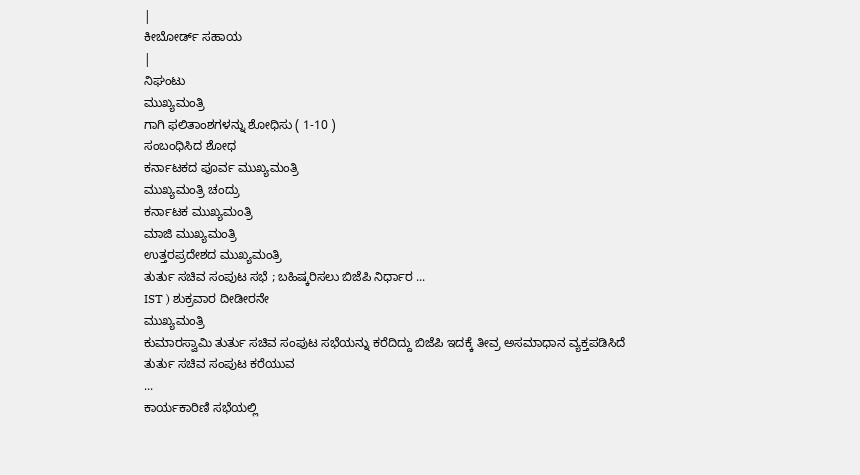|
ಕೀಬೋರ್ಡ್ ಸಹಾಯ
|
ನಿಘಂಟು
ಮುಖ್ಯಮಂತ್ರಿ
ಗಾಗಿ ಫಲಿತಾಂಶಗಳನ್ನು ಶೋಧಿಸು ( 1-10 )
ಸಂಬಂಧಿಸಿದ ಶೋಧ
ಕರ್ನಾಟಕದ ಪೂರ್ವ ಮುಖ್ಯಮಂತ್ರಿ
ಮುಖ್ಯಮಂತ್ರಿ ಚಂದ್ರು
ಕರ್ನಾಟಕ ಮುಖ್ಯಮಂತ್ರಿ
ಮಾಜಿ ಮುಖ್ಯಮಂತ್ರಿ
ಉತ್ತರಪ್ರದೇಶದ ಮುಖ್ಯಮಂತ್ರಿ
ತುರ್ತು ಸಚಿವ ಸಂಪುಟ ಸಭೆ ; ಬಹಿಷ್ಕರಿಸಲು ಬಿಜೆಪಿ ನಿರ್ಧಾರ ...
IST ) ಶುಕ್ರವಾರ ದೀಡೀರನೇ
ಮುಖ್ಯಮಂತ್ರಿ
ಕುಮಾರಸ್ವಾಮಿ ತುರ್ತು ಸಚಿವ ಸಂಪುಟ ಸಭೆಯನ್ನು ಕರೆದಿದ್ದು ಬಿಜೆಪಿ ಇದಕ್ಕೆ ತೀವ್ರ ಅಸಮಾಧಾನ ವ್ಯಕ್ತಪಡಿಸಿದೆ ತುರ್ತು ಸಚಿವ ಸಂಪುಟ ಕರೆಯುವ
...
ಕಾರ್ಯಕಾರಿಣಿ ಸಭೆಯಲ್ಲಿ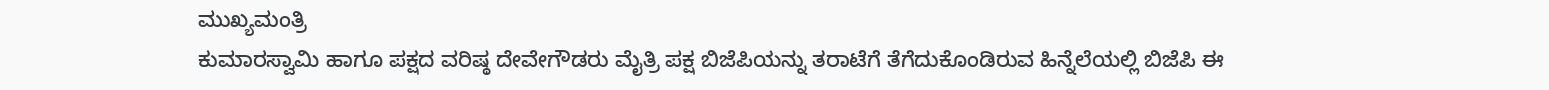ಮುಖ್ಯಮಂತ್ರಿ
ಕುಮಾರಸ್ವಾಮಿ ಹಾಗೂ ಪಕ್ಷದ ವರಿಷ್ಠ ದೇವೇಗೌಡರು ಮೈತ್ರಿ ಪಕ್ಷ ಬಿಜೆಪಿಯನ್ನು ತರಾಟೆಗೆ ತೆಗೆದುಕೊಂಡಿರುವ ಹಿನ್ನೆಲೆಯಲ್ಲಿ ಬಿಜೆಪಿ ಈ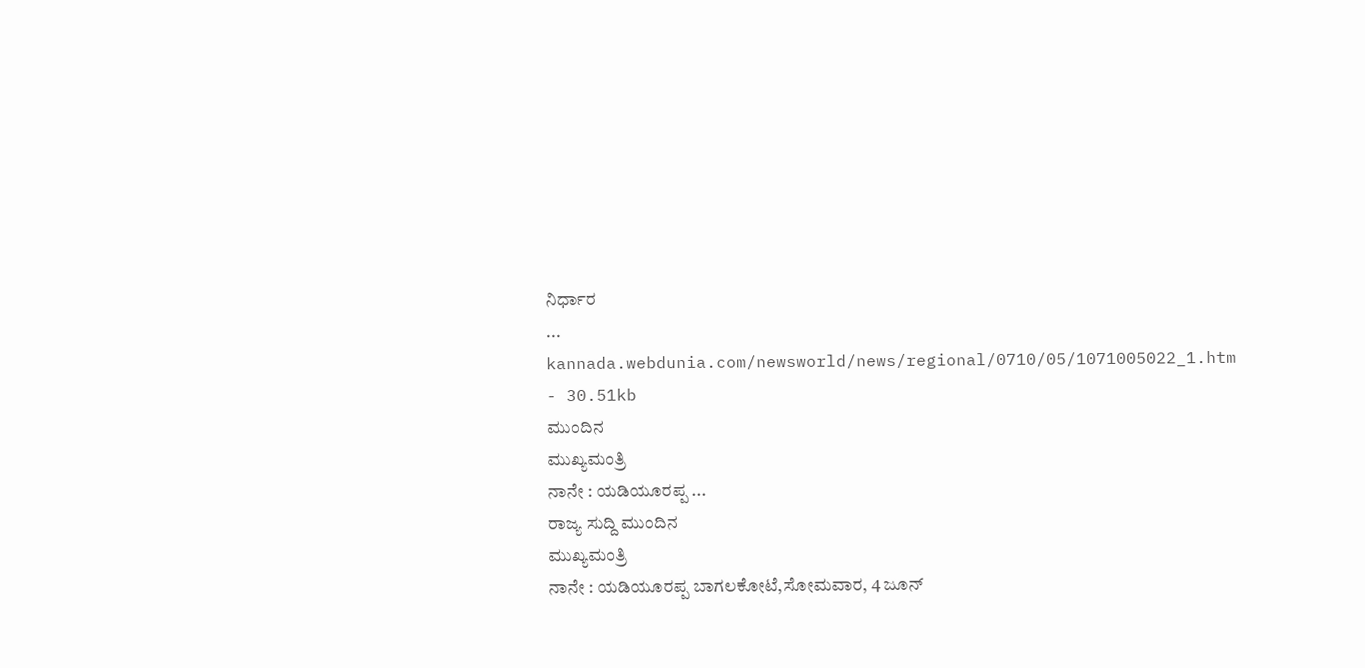ನಿರ್ಧಾರ
...
kannada.webdunia.com/newsworld/news/regional/0710/05/1071005022_1.htm - 30.51kb
ಮುಂದಿನ
ಮುಖ್ಯಮಂತ್ರಿ
ನಾನೇ : ಯಡಿಯೂರಪ್ಪ ...
ರಾಜ್ಯ ಸುದ್ದಿ ಮುಂದಿನ
ಮುಖ್ಯಮಂತ್ರಿ
ನಾನೇ : ಯಡಿಯೂರಪ್ಪ ಬಾಗಲಕೋಟೆ,ಸೋಮವಾರ, 4 ಜೂನ್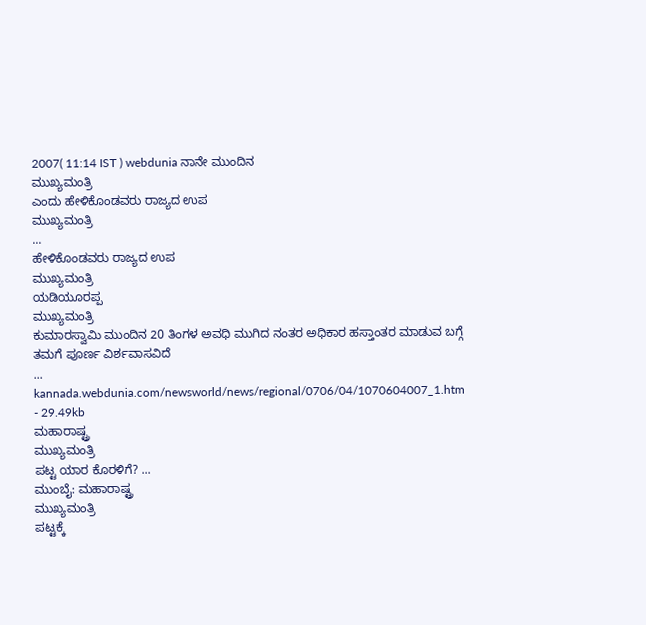2007( 11:14 IST ) webdunia ನಾನೇ ಮುಂದಿನ
ಮುಖ್ಯಮಂತ್ರಿ
ಎಂದು ಹೇಳಿಕೊಂಡವರು ರಾಜ್ಯದ ಉಪ
ಮುಖ್ಯಮಂತ್ರಿ
...
ಹೇಳಿಕೊಂಡವರು ರಾಜ್ಯದ ಉಪ
ಮುಖ್ಯಮಂತ್ರಿ
ಯಡಿಯೂರಪ್ಪ
ಮುಖ್ಯಮಂತ್ರಿ
ಕುಮಾರಸ್ವಾಮಿ ಮುಂದಿನ 20 ತಿಂಗಳ ಅವಧಿ ಮುಗಿದ ನಂತರ ಅಧಿಕಾರ ಹಸ್ತಾಂತರ ಮಾಡುವ ಬಗ್ಗೆ ತಮಗೆ ಪೂರ್ಣ ವಿರ್ಶವಾಸವಿದೆ
...
kannada.webdunia.com/newsworld/news/regional/0706/04/1070604007_1.htm - 29.49kb
ಮಹಾರಾಷ್ಟ್ರ
ಮುಖ್ಯಮಂತ್ರಿ
ಪಟ್ಟ ಯಾರ ಕೊರಳಿಗೆ? ...
ಮುಂಬೈ: ಮಹಾರಾಷ್ಟ್ರ
ಮುಖ್ಯಮಂತ್ರಿ
ಪಟ್ಟಕ್ಕೆ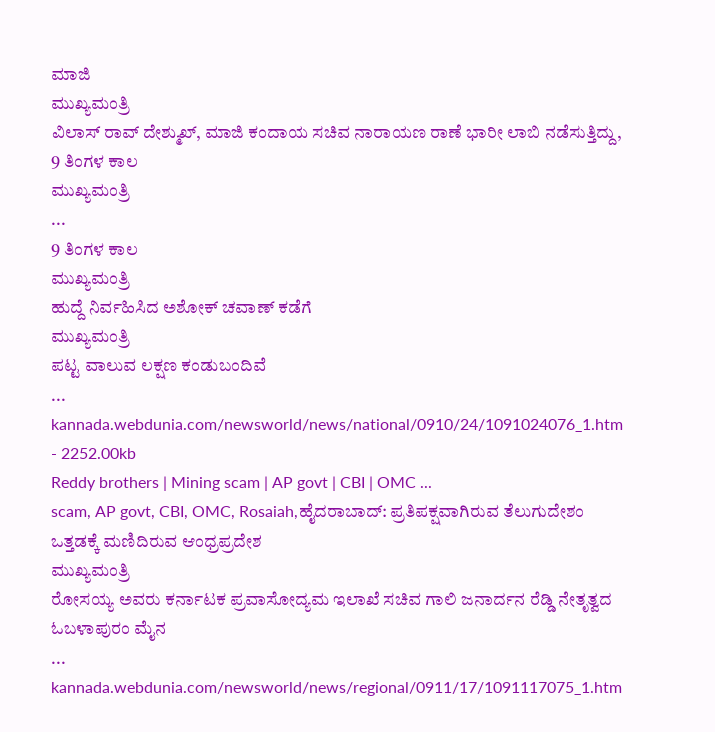ಮಾಜಿ
ಮುಖ್ಯಮಂತ್ರಿ
ವಿಲಾಸ್ ರಾವ್ ದೇಶ್ಮುಖ್, ಮಾಜಿ ಕಂದಾಯ ಸಚಿವ ನಾರಾಯಣ ರಾಣೆ ಭಾರೀ ಲಾಬಿ ನಡೆಸುತ್ತಿದ್ದು, 9 ತಿಂಗಳ ಕಾಲ
ಮುಖ್ಯಮಂತ್ರಿ
...
9 ತಿಂಗಳ ಕಾಲ
ಮುಖ್ಯಮಂತ್ರಿ
ಹುದ್ದೆ ನಿರ್ವಹಿಸಿದ ಅಶೋಕ್ ಚವಾಣ್ ಕಡೆಗೆ
ಮುಖ್ಯಮಂತ್ರಿ
ಪಟ್ಟ ವಾಲುವ ಲಕ್ಷಣ ಕಂಡುಬಂದಿವೆ
...
kannada.webdunia.com/newsworld/news/national/0910/24/1091024076_1.htm - 2252.00kb
Reddy brothers | Mining scam | AP govt | CBI | OMC ...
scam, AP govt, CBI, OMC, Rosaiah,ಹೈದರಾಬಾದ್: ಪ್ರತಿಪಕ್ಷವಾಗಿರುವ ತೆಲುಗುದೇಶಂ ಒತ್ತಡಕ್ಕೆ ಮಣಿದಿರುವ ಆಂಧ್ರಪ್ರದೇಶ
ಮುಖ್ಯಮಂತ್ರಿ
ರೋಸಯ್ಯ ಅವರು ಕರ್ನಾಟಕ ಪ್ರವಾಸೋದ್ಯಮ ಇಲಾಖೆ ಸಚಿವ ಗಾಲಿ ಜನಾರ್ದನ ರೆಡ್ಡಿ ನೇತೃತ್ವದ ಓಬಳಾಪುರಂ ಮೈನ
...
kannada.webdunia.com/newsworld/news/regional/0911/17/1091117075_1.htm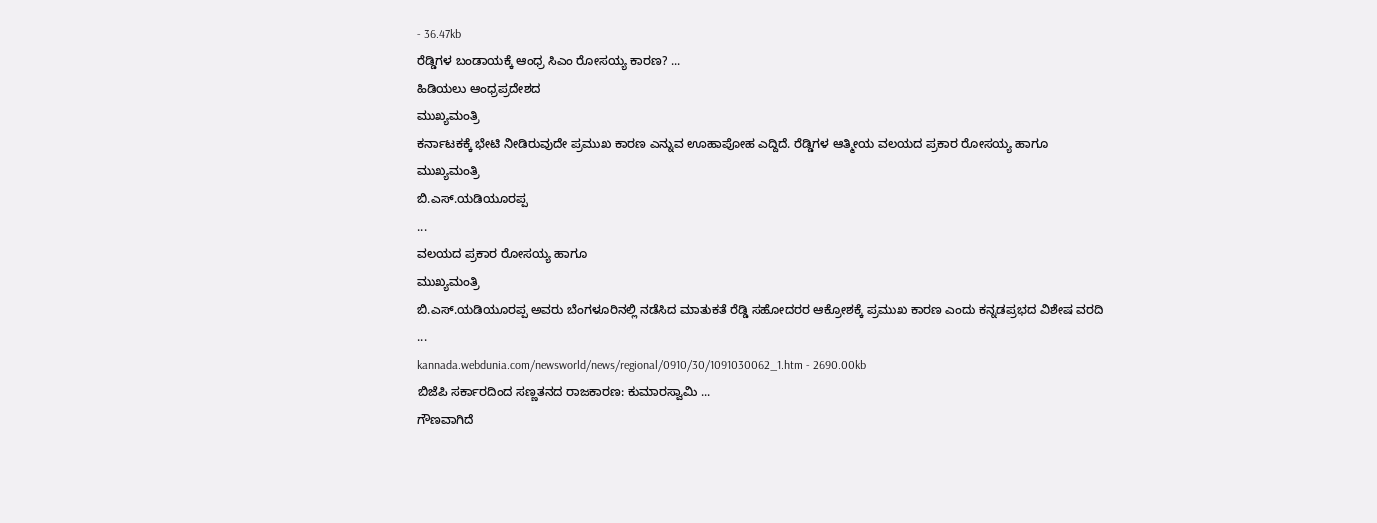- 36.47kb
ರೆಡ್ಡಿಗಳ ಬಂಡಾಯಕ್ಕೆ ಆಂಧ್ರ ಸಿಎಂ ರೋಸಯ್ಯ ಕಾರಣ? ...
ಹಿಡಿಯಲು ಆಂಧ್ರಪ್ರದೇಶದ
ಮುಖ್ಯಮಂತ್ರಿ
ಕರ್ನಾಟಕಕ್ಕೆ ಭೇಟಿ ನೀಡಿರುವುದೇ ಪ್ರಮುಖ ಕಾರಣ ಎನ್ನುವ ಊಹಾಪೋಹ ಎದ್ದಿದೆ. ರೆಡ್ಡಿಗಳ ಆತ್ಮೀಯ ವಲಯದ ಪ್ರಕಾರ ರೋಸಯ್ಯ ಹಾಗೂ
ಮುಖ್ಯಮಂತ್ರಿ
ಬಿ.ಎಸ್.ಯಡಿಯೂರಪ್ಪ
...
ವಲಯದ ಪ್ರಕಾರ ರೋಸಯ್ಯ ಹಾಗೂ
ಮುಖ್ಯಮಂತ್ರಿ
ಬಿ.ಎಸ್.ಯಡಿಯೂರಪ್ಪ ಅವರು ಬೆಂಗಳೂರಿನಲ್ಲಿ ನಡೆಸಿದ ಮಾತುಕತೆ ರೆಡ್ಡಿ ಸಹೋದರರ ಆಕ್ರೋಶಕ್ಕೆ ಪ್ರಮುಖ ಕಾರಣ ಎಂದು ಕನ್ನಡಪ್ರಭದ ವಿಶೇಷ ವರದಿ
...
kannada.webdunia.com/newsworld/news/regional/0910/30/1091030062_1.htm - 2690.00kb
ಬಿಜೆಪಿ ಸರ್ಕಾರದಿಂದ ಸಣ್ಣತನದ ರಾಜಕಾರಣ: ಕುಮಾರಸ್ವಾಮಿ ...
ಗೌಣವಾಗಿದೆ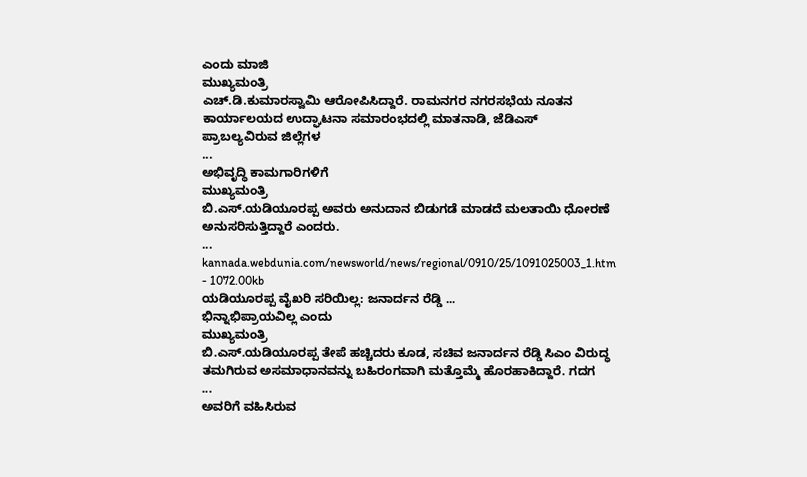ಎಂದು ಮಾಜಿ
ಮುಖ್ಯಮಂತ್ರಿ
ಎಚ್.ಡಿ.ಕುಮಾರಸ್ವಾಮಿ ಆರೋಪಿಸಿದ್ದಾರೆ. ರಾಮನಗರ ನಗರಸಭೆಯ ನೂತನ ಕಾರ್ಯಾಲಯದ ಉದ್ಘಾಟನಾ ಸಮಾರಂಭದಲ್ಲಿ ಮಾತನಾಡಿ, ಜೆಡಿಎಸ್ ಪ್ರಾಬಲ್ಯವಿರುವ ಜಿಲ್ಲೆಗಳ
...
ಅಭಿವೃದ್ಧಿ ಕಾಮಗಾರಿಗಳಿಗೆ
ಮುಖ್ಯಮಂತ್ರಿ
ಬಿ.ಎಸ್.ಯಡಿಯೂರಪ್ಪ ಅವರು ಅನುದಾನ ಬಿಡುಗಡೆ ಮಾಡದೆ ಮಲತಾಯಿ ಧೋರಣೆ ಅನುಸರಿಸುತ್ತಿದ್ದಾರೆ ಎಂದರು.
...
kannada.webdunia.com/newsworld/news/regional/0910/25/1091025003_1.htm - 1072.00kb
ಯಡಿಯೂರಪ್ಪ ವೈಖರಿ ಸರಿಯಿಲ್ಲ: ಜನಾರ್ದನ ರೆಡ್ಡಿ ...
ಭಿನ್ನಾಭಿಪ್ರಾಯವಿಲ್ಲ ಎಂದು
ಮುಖ್ಯಮಂತ್ರಿ
ಬಿ.ಎಸ್.ಯಡಿಯೂರಪ್ಪ ತೇಪೆ ಹಚ್ಚಿದರು ಕೂಡ, ಸಚಿವ ಜನಾರ್ದನ ರೆಡ್ಡಿ ಸಿಎಂ ವಿರುದ್ಧ ತಮಗಿರುವ ಅಸಮಾಧಾನವನ್ನು ಬಹಿರಂಗವಾಗಿ ಮತ್ತೊಮ್ಮೆ ಹೊರಹಾಕಿದ್ದಾರೆ. ಗದಗ
...
ಅವರಿಗೆ ವಹಿಸಿರುವ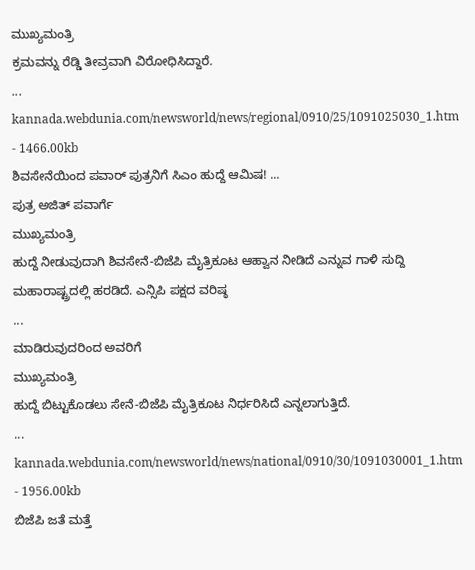ಮುಖ್ಯಮಂತ್ರಿ
ಕ್ರಮವನ್ನು ರೆಡ್ಡಿ ತೀವ್ರವಾಗಿ ವಿರೋಧಿಸಿದ್ದಾರೆ.
...
kannada.webdunia.com/newsworld/news/regional/0910/25/1091025030_1.htm - 1466.00kb
ಶಿವಸೇನೆಯಿಂದ ಪವಾರ್ ಪುತ್ರನಿಗೆ ಸಿಎಂ ಹುದ್ದೆ ಆಮಿಷ! ...
ಪುತ್ರ ಅಜಿತ್ ಪವಾರ್ಗೆ
ಮುಖ್ಯಮಂತ್ರಿ
ಹುದ್ದೆ ನೀಡುವುದಾಗಿ ಶಿವಸೇನೆ-ಬಿಜೆಪಿ ಮೈತ್ರಿಕೂಟ ಆಹ್ವಾನ ನೀಡಿದೆ ಎನ್ನುವ ಗಾಳಿ ಸುದ್ದಿ ಮಹಾರಾಷ್ಟ್ರದಲ್ಲಿ ಹರಡಿದೆ. ಎನ್ಸಿಪಿ ಪಕ್ಷದ ವರಿಷ್ಠ
...
ಮಾಡಿರುವುದರಿಂದ ಅವರಿಗೆ
ಮುಖ್ಯಮಂತ್ರಿ
ಹುದ್ದೆ ಬಿಟ್ಟುಕೊಡಲು ಸೇನೆ-ಬಿಜೆಪಿ ಮೈತ್ರಿಕೂಟ ನಿರ್ಧರಿಸಿದೆ ಎನ್ನಲಾಗುತ್ತಿದೆ.
...
kannada.webdunia.com/newsworld/news/national/0910/30/1091030001_1.htm - 1956.00kb
ಬಿಜೆಪಿ ಜತೆ ಮತ್ತೆ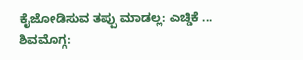ಕೈಜೋಡಿಸುವ ತಪ್ಪು ಮಾಡಲ್ಲ: ಎಚ್ಡಿಕೆ ...
ಶಿವಮೊಗ್ಗ: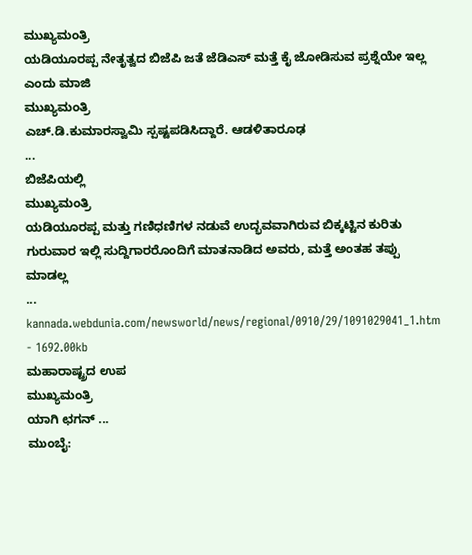ಮುಖ್ಯಮಂತ್ರಿ
ಯಡಿಯೂರಪ್ಪ ನೇತೃತ್ವದ ಬಿಜೆಪಿ ಜತೆ ಜೆಡಿಎಸ್ ಮತ್ತೆ ಕೈ ಜೋಡಿಸುವ ಪ್ರಶ್ನೆಯೇ ಇಲ್ಲ ಎಂದು ಮಾಜಿ
ಮುಖ್ಯಮಂತ್ರಿ
ಎಚ್.ಡಿ.ಕುಮಾರಸ್ವಾಮಿ ಸ್ಪಷ್ಟಪಡಿಸಿದ್ದಾರೆ. ಆಡಳಿತಾರೂಢ
...
ಬಿಜೆಪಿಯಲ್ಲಿ
ಮುಖ್ಯಮಂತ್ರಿ
ಯಡಿಯೂರಪ್ಪ ಮತ್ತು ಗಣಿಧಣಿಗಳ ನಡುವೆ ಉದ್ಭವವಾಗಿರುವ ಬಿಕ್ಕಟ್ಟಿನ ಕುರಿತು ಗುರುವಾರ ಇಲ್ಲಿ ಸುದ್ದಿಗಾರರೊಂದಿಗೆ ಮಾತನಾಡಿದ ಅವರು, ಮತ್ತೆ ಅಂತಹ ತಪ್ಪು ಮಾಡಲ್ಲ
...
kannada.webdunia.com/newsworld/news/regional/0910/29/1091029041_1.htm - 1692.00kb
ಮಹಾರಾಷ್ಟ್ರದ ಉಪ
ಮುಖ್ಯಮಂತ್ರಿ
ಯಾಗಿ ಛಗನ್ ...
ಮುಂಬೈ: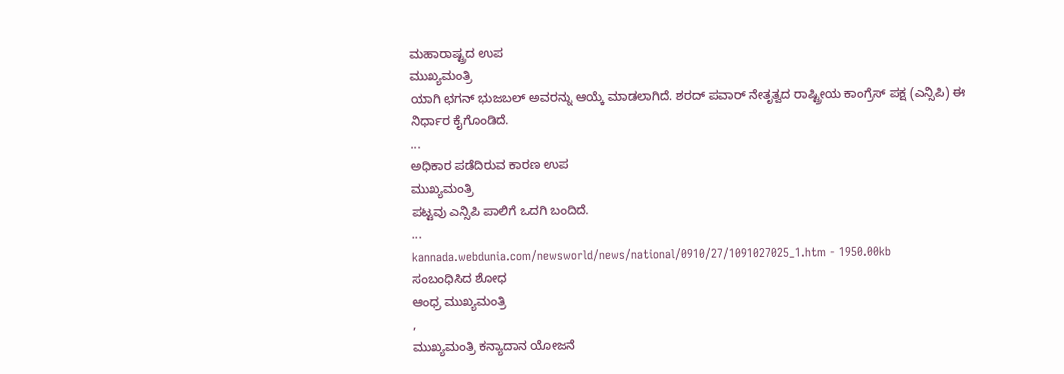ಮಹಾರಾಷ್ಟ್ರದ ಉಪ
ಮುಖ್ಯಮಂತ್ರಿ
ಯಾಗಿ ಛಗನ್ ಭುಜಬಲ್ ಅವರನ್ನು ಆಯ್ಕೆ ಮಾಡಲಾಗಿದೆ. ಶರದ್ ಪವಾರ್ ನೇತೃತ್ವದ ರಾಷ್ಟ್ರೀಯ ಕಾಂಗ್ರೆಸ್ ಪಕ್ಷ (ಎನ್ಸಿಪಿ) ಈ ನಿರ್ಧಾರ ಕೈಗೊಂಡಿದೆ.
...
ಅಧಿಕಾರ ಪಡೆದಿರುವ ಕಾರಣ ಉಪ
ಮುಖ್ಯಮಂತ್ರಿ
ಪಟ್ಟವು ಎನ್ಸಿಪಿ ಪಾಲಿಗೆ ಒದಗಿ ಬಂದಿದೆ.
...
kannada.webdunia.com/newsworld/news/national/0910/27/1091027025_1.htm - 1950.00kb
ಸಂಬಂಧಿಸಿದ ಶೋಧ
ಆಂಧ್ರ ಮುಖ್ಯಮಂತ್ರಿ
,
ಮುಖ್ಯಮಂತ್ರಿ ಕನ್ಯಾದಾನ ಯೋಜನೆ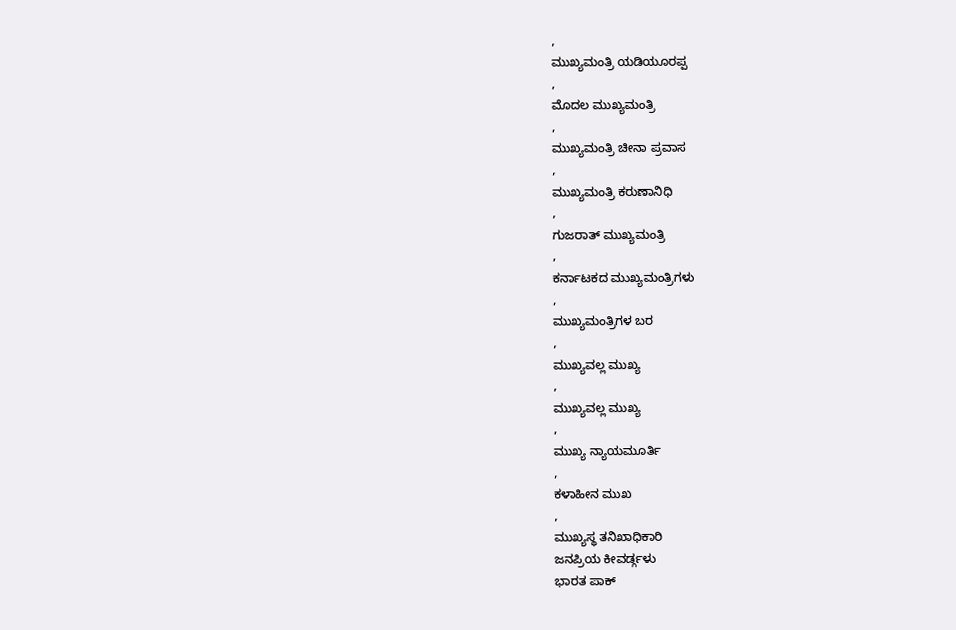,
ಮುಖ್ಯಮಂತ್ರಿ ಯಡಿಯೂರಪ್ಪ
,
ಮೊದಲ ಮುಖ್ಯಮಂತ್ರಿ
,
ಮುಖ್ಯಮಂತ್ರಿ ಚೀನಾ ಪ್ರವಾಸ
,
ಮುಖ್ಯಮಂತ್ರಿ ಕರುಣಾನಿಧಿ
,
ಗುಜರಾತ್ ಮುಖ್ಯಮಂತ್ರಿ
,
ಕರ್ನಾಟಕದ ಮುಖ್ಯಮಂತ್ರಿಗಳು
,
ಮುಖ್ಯಮಂತ್ರಿಗಳ ಬರ
,
ಮುಖ್ಯವಲ್ಲ ಮುಖ್ಯ
,
ಮುಖ್ಯವಲ್ಲ ಮುಖ್ಯ
,
ಮುಖ್ಯ ನ್ಯಾಯಮೂರ್ತಿ
,
ಕಳಾಹೀನ ಮುಖ
,
ಮುಖ್ಯಸ್ಥ ತನಿಖಾಧಿಕಾರಿ
ಜನಪ್ರಿಯ ಕೀವರ್ಡ್ಗಳು
ಭಾರತ ಪಾಕ್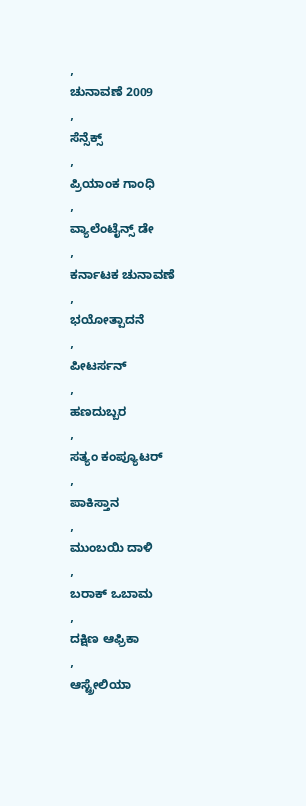,
ಚುನಾವಣೆ 2009
,
ಸೆನ್ಸೆಕ್ಸ್
,
ಪ್ರಿಯಾಂಕ ಗಾಂಧಿ
,
ವ್ಯಾಲೆಂಟೈನ್ಸ್ ಡೇ
,
ಕರ್ನಾಟಕ ಚುನಾವಣೆ
,
ಭಯೋತ್ಪಾದನೆ
,
ಪೀಟರ್ಸನ್
,
ಹಣದುಬ್ಬರ
,
ಸತ್ಯಂ ಕಂಪ್ಯೂಟರ್
,
ಪಾಕಿಸ್ತಾನ
,
ಮುಂಬಯಿ ದಾಳಿ
,
ಬರಾಕ್ ಒಬಾಮ
,
ದಕ್ಷಿಣ ಆಫ್ರಿಕಾ
,
ಆಸ್ಟ್ರೇಲಿಯಾ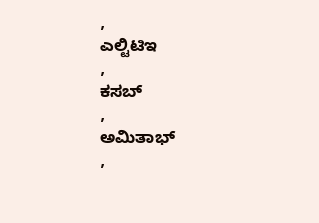,
ಎಲ್ಟಿಟಿಇ
,
ಕಸಬ್
,
ಅಮಿತಾಭ್
,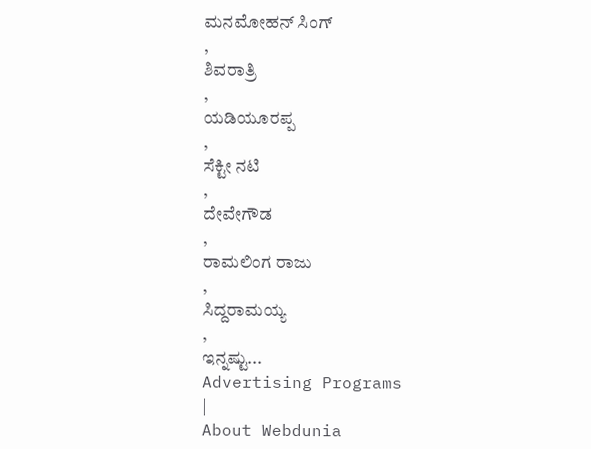ಮನಮೋಹನ್ ಸಿಂಗ್
,
ಶಿವರಾತ್ರಿ
,
ಯಡಿಯೂರಪ್ಪ
,
ಸೆಕ್ಟೀ ನಟಿ
,
ದೇವೇಗೌಡ
,
ರಾಮಲಿಂಗ ರಾಜು
,
ಸಿದ್ದರಾಮಯ್ಯ
,
ಇನ್ನಷ್ಟು...
Advertising Programs
|
About Webdunia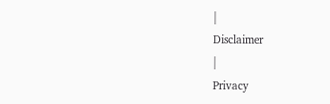|
Disclaimer
|
Privacy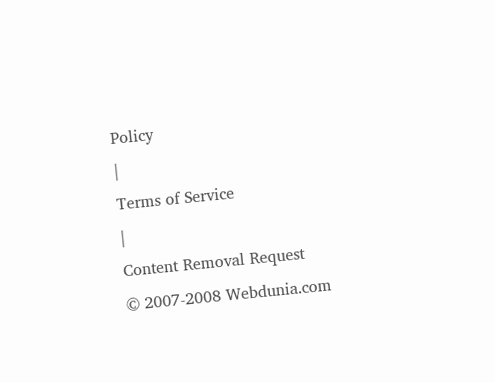Policy
|
Terms of Service
|
Content Removal Request
© 2007-2008 Webdunia.com